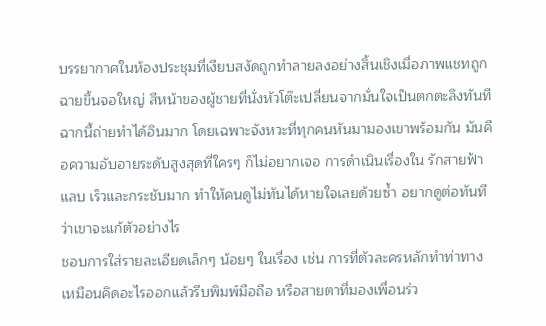บรรยากาศในห้องประชุมที่เงียบสงัดถูกทำลายลงอย่างสิ้นเชิงเมื่อภาพแชทถูกฉายขึ้นจอใหญ่ สีหน้าของผู้ชายที่นั่งหัวโต๊ะเปลี่ยนจากมั่นใจเป็นตกตะลึงทันที ฉากนี้ถ่ายทำได้อินมาก โดยเฉพาะจังหวะที่ทุกคนหันมามองเขาพร้อมกัน มันคือความอับอายระดับสูงสุดที่ใครๆ ก็ไม่อยากเจอ การดำเนินเรื่องใน รักสายฟ้าแลบ เร็วและกระชับมาก ทำให้คนดูไม่ทันได้หายใจเลยด้วยซ้ำ อยากดูต่อทันทีว่าเขาจะแก้ตัวอย่างไร
ชอบการใส่รายละเอียดเล็กๆ น้อยๆ ในเรื่อง เช่น การที่ตัวละครหลักทำท่าทางเหมือนคิดอะไรออกแล้วรีบพิมพ์มือถือ หรือสายตาที่มองเพื่อนร่ว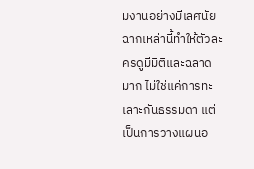มงานอย่างมีเลศนัย ฉากเหล่านี้ทำให้ตัวละครดูมีมิติและฉลาดมาก ไม่ใช่แค่การทะเลาะกันธรรมดา แต่เป็นการวางแผนอ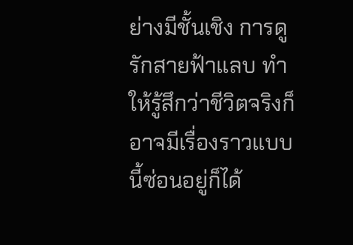ย่างมีชั้นเชิง การดู รักสายฟ้าแลบ ทำให้รู้สึกว่าชีวิตจริงก็อาจมีเรื่องราวแบบนี้ซ่อนอยู่ก็ได้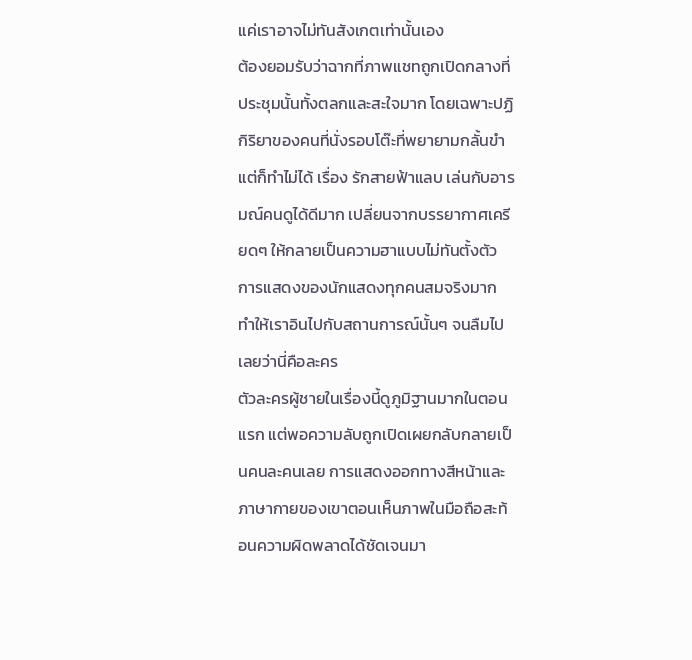แค่เราอาจไม่ทันสังเกตเท่านั้นเอง
ต้องยอมรับว่าฉากที่ภาพแชทถูกเปิดกลางที่ประชุมนั้นทั้งตลกและสะใจมาก โดยเฉพาะปฏิกิริยาของคนที่นั่งรอบโต๊ะที่พยายามกลั้นขำแต่ก็ทำไม่ได้ เรื่อง รักสายฟ้าแลบ เล่นกับอารมณ์คนดูได้ดีมาก เปลี่ยนจากบรรยากาศเครียดๆ ให้กลายเป็นความฮาแบบไม่ทันตั้งตัว การแสดงของนักแสดงทุกคนสมจริงมาก ทำให้เราอินไปกับสถานการณ์นั้นๆ จนลืมไปเลยว่านี่คือละคร
ตัวละครผู้ชายในเรื่องนี้ดูภูมิฐานมากในตอนแรก แต่พอความลับถูกเปิดเผยกลับกลายเป็นคนละคนเลย การแสดงออกทางสีหน้าและภาษากายของเขาตอนเห็นภาพในมือถือสะท้อนความผิดพลาดได้ชัดเจนมา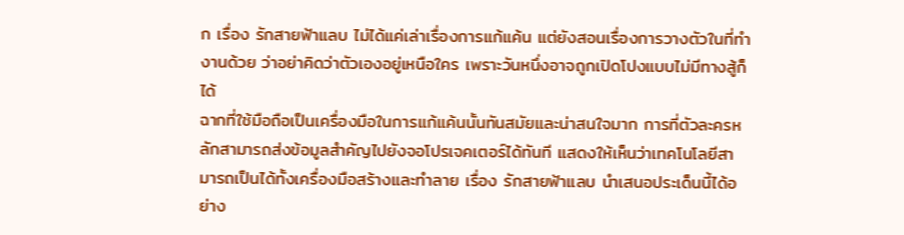ก เรื่อง รักสายฟ้าแลบ ไม่ได้แค่เล่าเรื่องการแก้แค้น แต่ยังสอนเรื่องการวางตัวในที่ทำงานด้วย ว่าอย่าคิดว่าตัวเองอยู่เหนือใคร เพราะวันหนึ่งอาจถูกเปิดโปงแบบไม่มีทางสู้ก็ได้
ฉากที่ใช้มือถือเป็นเครื่องมือในการแก้แค้นนั้นทันสมัยและน่าสนใจมาก การที่ตัวละครหลักสามารถส่งข้อมูลสำคัญไปยังจอโปรเจคเตอร์ได้ทันที แสดงให้เห็นว่าเทคโนโลยีสามารถเป็นได้ทั้งเครื่องมือสร้างและทำลาย เรื่อง รักสายฟ้าแลบ นำเสนอประเด็นนี้ได้อย่าง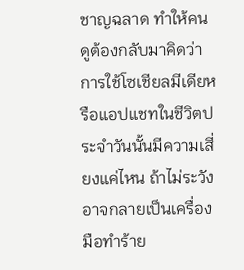ชาญฉลาด ทำให้คนดูต้องกลับมาคิดว่าการใช้โซเชียลมีเดียหรือแอปแชทในชีวิตประจำวันนั้นมีความเสี่ยงแค่ไหน ถ้าไม่ระวังอาจกลายเป็นเครื่องมือทำร้าย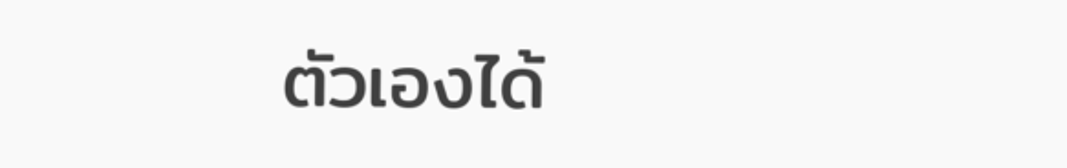ตัวเองได้